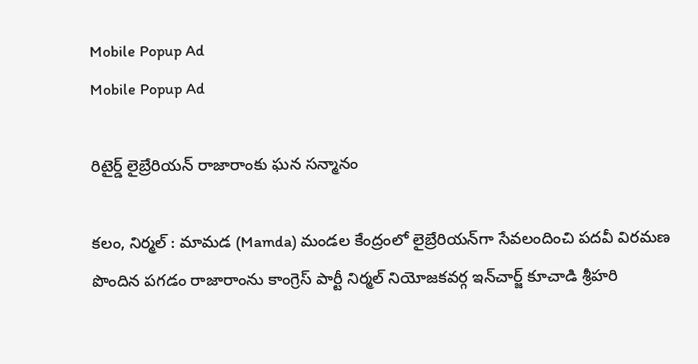Mobile Popup Ad
Mobile Popup Ad

రిటైర్డ్ లైబ్రేరియన్‌ రాజారాంకు ఘన సన్మానం

కలం, నిర్మల్ : మామడ (Mamda) మండల కేంద్రంలో లైబ్రేరియన్‌గా సేవలందించి పదవీ విరమణ పొందిన పగడం రాజారాంను కాంగ్రెస్ పార్టీ నిర్మల్ నియోజకవర్గ ఇన్‌చార్జ్ కూచాడి శ్రీహరి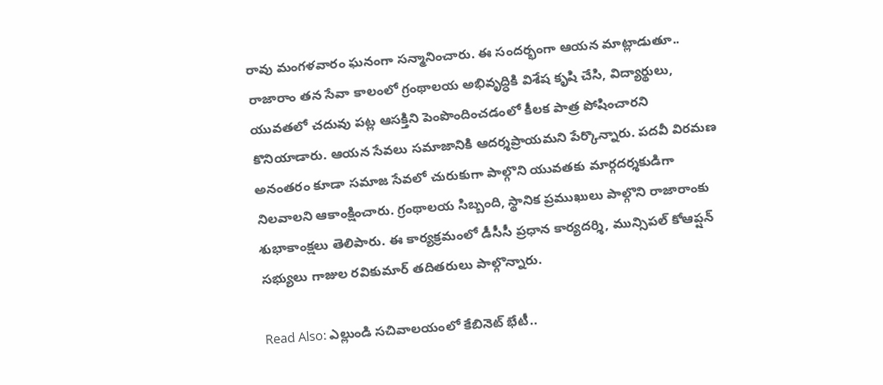రావు మంగళవారం ఘనంగా సన్మానించారు. ఈ సందర్భంగా ఆయన మాట్లాడుతూ.. రాజారాం తన సేవా కాలంలో గ్రంథాలయ అభివృద్ధికి విశేష కృషి చేసి, విద్యార్థులు, యువతలో చదువు పట్ల ఆసక్తిని పెంపొందించడంలో కీలక పాత్ర పోషించారని కొనియాడారు. ఆయన సేవలు సమాజానికి ఆదర్శప్రాయమని పేర్కొన్నారు. పదవీ విరమణ అనంతరం కూడా సమాజ సేవలో చురుకుగా పాల్గొని యువతకు మార్గదర్శకుడిగా నిలవాలని ఆకాంక్షించారు. గ్రంథాలయ సిబ్బంది, స్థానిక ప్రముఖులు పాల్గొని రాజారాంకు శుభాకాంక్షలు తెలిపారు. ఈ కార్యక్రమంలో డీసీసీ ప్రధాన కార్యదర్శి, మున్సిపల్ కోఆప్షన్ సభ్యులు గాజుల రవికుమార్ తదితరులు పాల్గొన్నారు.

Read Also: ఎల్లుండి సచివాలయంలో కేబినెట్ భేటీ..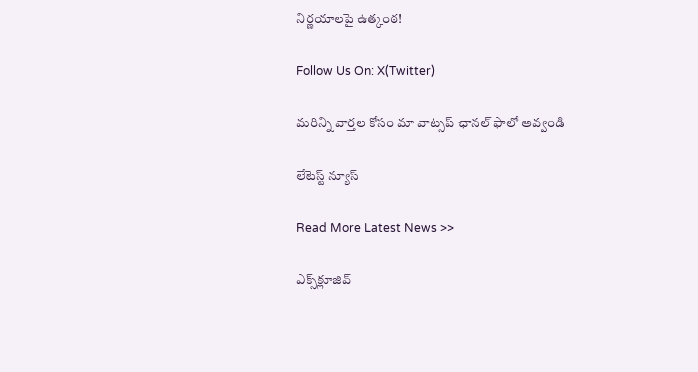నిర్ణయాలపై ఉత్కంఠ!

Follow Us On: X(Twitter)

మ‌రిన్ని వార్త‌ల కోసం మా వాట్స‌ప్ ఛాన‌ల్ ఫాలో అవ్వండి

లేటెస్ట్ న్యూస్‌

Read More Latest News >>

ఎక్స్‌క్లూజివ్‌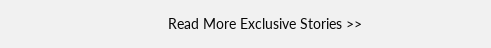Read More Exclusive Stories >>